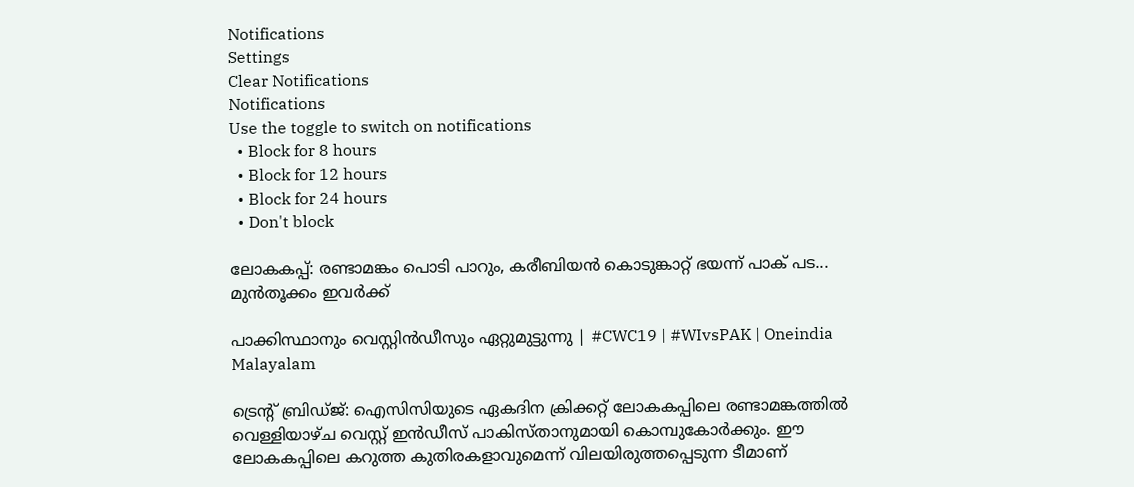Notifications
Settings
Clear Notifications
Notifications
Use the toggle to switch on notifications
  • Block for 8 hours
  • Block for 12 hours
  • Block for 24 hours
  • Don't block

ലോകകപ്പ്: രണ്ടാമങ്കം പൊടി പാറും, കരീബിയന്‍ കൊടുങ്കാറ്റ് ഭയന്ന് പാക് പട... മുന്‍തൂക്കം ഇവര്‍ക്ക്

പാക്കിസ്ഥാനും വെസ്റ്റിൻഡീസും ഏറ്റുമുട്ടുന്നു | #CWC19 | #WIvsPAK | Oneindia Malayalam

ട്രെന്റ് ബ്രിഡ്ജ്: ഐസിസിയുടെ ഏകദിന ക്രിക്കറ്റ് ലോകകപ്പിലെ രണ്ടാമങ്കത്തില്‍ വെള്ളിയാഴ്ച വെസ്റ്റ് ഇന്‍ഡീസ് പാകിസ്താനുമായി കൊമ്പുകോര്‍ക്കും. ഈ ലോകകപ്പിലെ കറുത്ത കുതിരകളാവുമെന്ന് വിലയിരുത്തപ്പെടുന്ന ടീമാണ്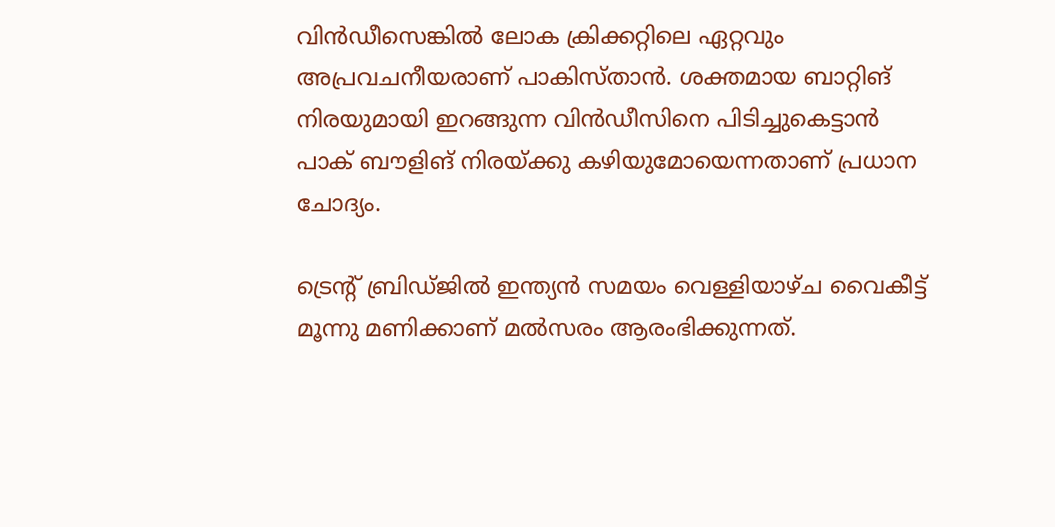വിന്‍ഡീസെങ്കില്‍ ലോക ക്രിക്കറ്റിലെ ഏറ്റവും അപ്രവചനീയരാണ് പാകിസ്താന്‍. ശക്തമായ ബാറ്റിങ് നിരയുമായി ഇറങ്ങുന്ന വിന്‍ഡീസിനെ പിടിച്ചുകെട്ടാന്‍ പാക് ബൗളിങ് നിരയ്ക്കു കഴിയുമോയെന്നതാണ് പ്രധാന ചോദ്യം.

ട്രെന്റ് ബ്രിഡ്ജില്‍ ഇന്ത്യന്‍ സമയം വെള്ളിയാഴ്ച വൈകീട്ട് മൂന്നു മണിക്കാണ് മല്‍സരം ആരംഭിക്കുന്നത്.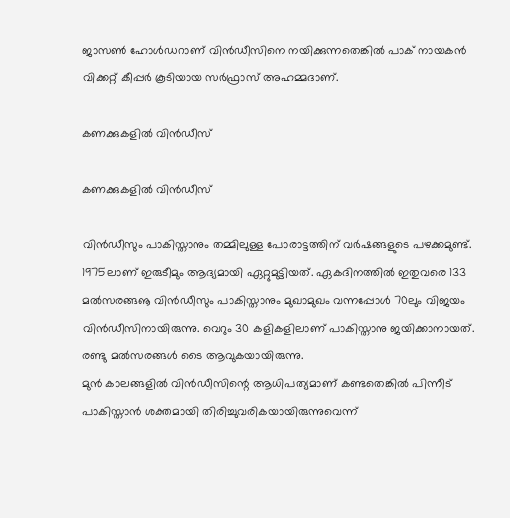ജാസണ്‍ ഹോള്‍ഡറാണ് വിന്‍ഡീസിനെ നയിക്കുന്നതെങ്കില്‍ പാക് നായകന്‍ വിക്കറ്റ് കീപ്പര്‍ കൂടിയായ സര്‍ഫ്രാസ് അഹമ്മദാണ്.

കണക്കുകളില്‍ വിന്‍ഡീസ്

കണക്കുകളില്‍ വിന്‍ഡീസ്

വിന്‍ഡീസും പാകിസ്താനും തമ്മിലുള്ള പോരാട്ടത്തിന് വര്‍ഷങ്ങളുടെ പഴക്കമുണ്ട്. 1975ലാണ് ഇരുടീമും ആദ്യമായി ഏറ്റുമുട്ടിയത്. ഏകദിനത്തില്‍ ഇതുവരെ 133 മല്‍സരങ്ങൡ വിന്‍ഡീസും പാകിസ്താനും മുഖാമുഖം വന്നപ്പോള്‍ 70ലും വിജയം വിന്‍ഡീസിനായിരുന്നു. വെറും 30 കളികളിലാണ് പാകിസ്താനു ജയിക്കാനായത്. രണ്ടു മല്‍സരങ്ങള്‍ ടൈ ആവുകയായിരുന്നു.
മുന്‍ കാലങ്ങളില്‍ വിന്‍ഡീസിന്റെ ആധിപത്യമാണ് കണ്ടതെങ്കില്‍ പിന്നീട് പാകിസ്താന്‍ ശക്തമായി തിരിച്ചുവരികയായിരുന്നുവെന്ന്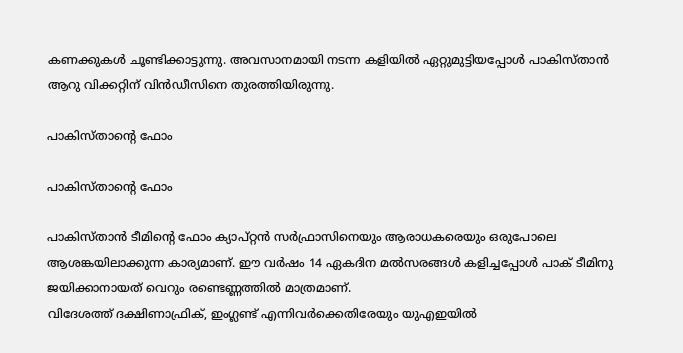കണക്കുകള്‍ ചൂണ്ടിക്കാട്ടുന്നു. അവസാനമായി നടന്ന കളിയില്‍ ഏറ്റുമുട്ടിയപ്പോള്‍ പാകിസ്താന്‍ ആറു വിക്കറ്റിന് വിന്‍ഡീസിനെ തുരത്തിയിരുന്നു.

പാകിസ്താന്റെ ഫോം

പാകിസ്താന്റെ ഫോം

പാകിസ്താന്‍ ടീമിന്റെ ഫോം ക്യാപ്റ്റന്‍ സര്‍ഫ്രാസിനെയും ആരാധകരെയും ഒരുപോലെ ആശങ്കയിലാക്കുന്ന കാര്യമാണ്. ഈ വര്‍ഷം 14 ഏകദിന മല്‍സരങ്ങള്‍ കളിച്ചപ്പോള്‍ പാക് ടീമിനു ജയിക്കാനായത് വെറും രണ്ടെണ്ണത്തില്‍ മാത്രമാണ്.
വിദേശത്ത് ദക്ഷിണാഫ്രിക്, ഇംഗ്ലണ്ട് എന്നിവര്‍ക്കെതിരേയും യുഎഇയില്‍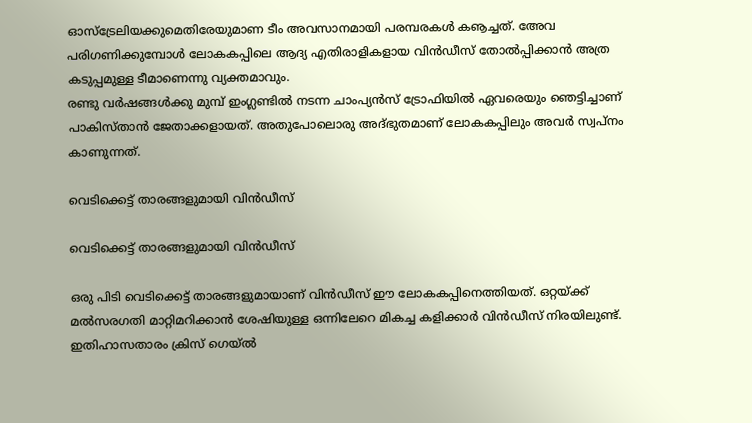ഓസ്‌ട്രേലിയക്കുമെതിരേയുമാണ ടീം അവസാനമായി പരമ്പരകള്‍ കൡച്ചത്. അേവ പരിഗണിക്കുമ്പോള്‍ ലോകകപ്പിലെ ആദ്യ എതിരാളികളായ വിന്‍ഡീസ് തോല്‍പ്പിക്കാന്‍ അത്ര കടുപ്പമുള്ള ടീമാണെന്നു വ്യക്തമാവും.
രണ്ടു വര്‍ഷങ്ങള്‍ക്കു മുമ്പ് ഇംഗ്ലണ്ടില്‍ നടന്ന ചാംപ്യന്‍സ് ട്രോഫിയില്‍ ഏവരെയും ഞെട്ടിച്ചാണ് പാകിസ്താന്‍ ജേതാക്കളായത്. അതുപോലൊരു അദ്ഭുതമാണ് ലോകകപ്പിലും അവര്‍ സ്വപ്‌നം കാണുന്നത്.

വെടിക്കെട്ട് താരങ്ങളുമായി വിന്‍ഡീസ്

വെടിക്കെട്ട് താരങ്ങളുമായി വിന്‍ഡീസ്

ഒരു പിടി വെടിക്കെട്ട് താരങ്ങളുമായാണ് വിന്‍ഡീസ് ഈ ലോകകപ്പിനെത്തിയത്. ഒറ്റയ്ക്ക് മല്‍സരഗതി മാറ്റിമറിക്കാന്‍ ശേഷിയുള്ള ഒന്നിലേറെ മികച്ച കളിക്കാര്‍ വിന്‍ഡീസ് നിരയിലുണ്ട്.
ഇതിഹാസതാരം ക്രിസ് ഗെയ്ല്‍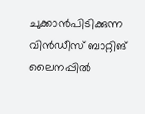ചുക്കാന്‍പിടിക്കുന്ന വിന്‍ഡീസ് ബാറ്റിങ് ലൈനപ്പില്‍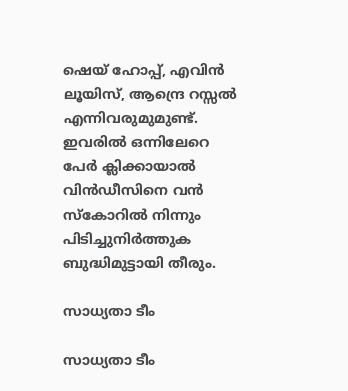ഷെയ് ഹോപ്പ്, എവിന്‍ ലൂയിസ്, ആന്ദ്രെ റസ്സല്‍ എന്നിവരുമുമുണ്ട്. ഇവരില്‍ ഒന്നിലേറെ പേര്‍ ക്ലിക്കായാല്‍ വിന്‍ഡീസിനെ വന്‍ സ്‌കോറില്‍ നിന്നും പിടിച്ചുനിര്‍ത്തുക ബുദ്ധിമുട്ടായി തീരും.

സാധ്യതാ ടീം

സാധ്യതാ ടീം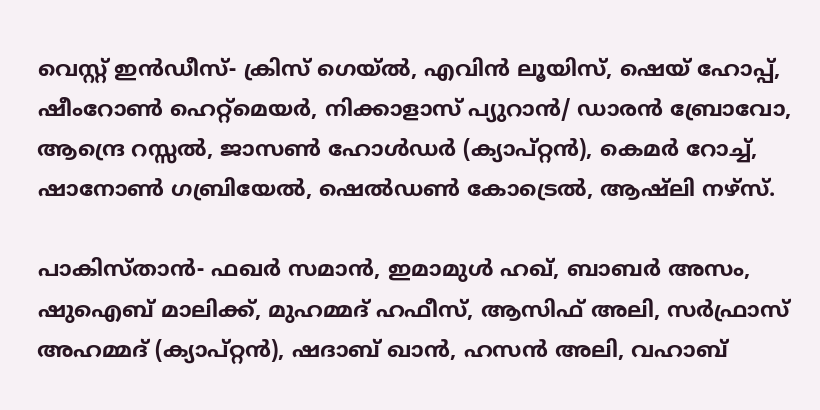വെസ്റ്റ് ഇന്‍ഡീസ്- ക്രിസ് ഗെയ്ല്‍, എവിന്‍ ലൂയിസ്, ഷെയ് ഹോപ്പ്, ഷീംറോണ്‍ ഹെറ്റ്‌മെയര്‍, നിക്കാളാസ് പ്യുറാന്‍/ ഡാരന്‍ ബ്രോവോ, ആന്ദ്രെ റസ്സല്‍, ജാസണ്‍ ഹോള്‍ഡര്‍ (ക്യാപ്റ്റന്‍), കെമര്‍ റോച്ച്, ഷാനോണ്‍ ഗബ്രിയേല്‍, ഷെല്‍ഡണ്‍ കോട്രെല്‍, ആഷ്‌ലി നഴ്‌സ്.

പാകിസ്താന്‍- ഫഖര്‍ സമാന്‍, ഇമാമുള്‍ ഹഖ്, ബാബര്‍ അസം, ഷുഐബ് മാലിക്ക്, മുഹമ്മദ് ഹഫീസ്, ആസിഫ് അലി, സര്‍ഫ്രാസ് അഹമ്മദ് (ക്യാപ്റ്റന്‍), ഷദാബ് ഖാന്‍, ഹസന്‍ അലി, വഹാബ്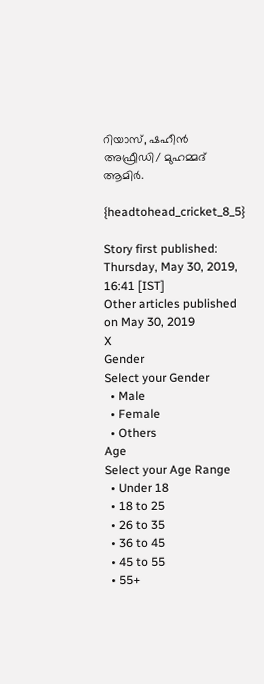റിയാസ്, ഷഹീന്‍ അഫ്രീഡി/ മുഹമ്മദ് ആമിര്‍.

{headtohead_cricket_8_5}

Story first published: Thursday, May 30, 2019, 16:41 [IST]
Other articles published on May 30, 2019
X
Gender
Select your Gender
  • Male
  • Female
  • Others
Age
Select your Age Range
  • Under 18
  • 18 to 25
  • 26 to 35
  • 36 to 45
  • 45 to 55
  • 55+